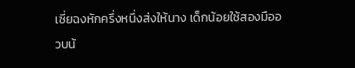เซี่ยฉงหักครึ่งหนึ่งส่งให้นาง เด็กน้อยใช้สองมืออวบน้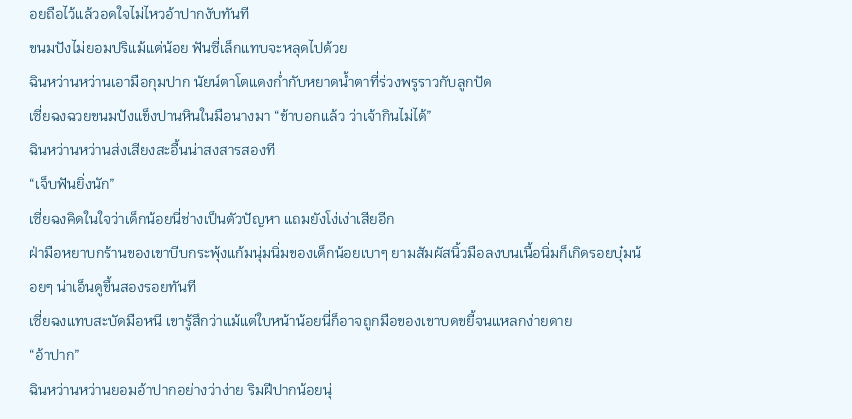อยถือไว้แล้วอดใจไม่ไหวอ้าปากงับทันที
ขนมปังไม่ยอมปริแม้แต่น้อย ฟันซี่เล็กแทบจะหลุดไปด้วย
ฉินหว่านหว่านเอามือกุมปาก นัยน์ตาโตแดงก่ำกับหยาดน้ำตาที่ร่วงพรูราวกับลูกปัด
เซี่ยฉงฉวยขนมปังแข็งปานหินในมือนางมา “ข้าบอกแล้ว ว่าเจ้ากินไม่ได้”
ฉินหว่านหว่านส่งเสียงสะอื้นน่าสงสารสองที
“เจ็บฟันยิ่งนัก”
เซี่ยฉงคิดในใจว่าเด็กน้อยนี่ช่างเป็นตัวปัญหา แถมยังโง่เง่าเสียอีก
ฝ่ามือหยาบกร้านของเขาบีบกระพุ้งแก้มนุ่มนิ่มของเด็กน้อยเบาๆ ยามสัมผัสนิ้วมือลงบนเนื้อนิ่มก็เกิดรอยบุ๋มน้อยๆ น่าเอ็นดูขึ้นสองรอยทันที
เซี่ยฉงแทบสะบัดมือหนี เขารู้สึกว่าแม้แต่ใบหน้าน้อยนี่ก็อาจถูกมือของเขาบดขยี้จนแหลกง่ายดาย
“อ้าปาก”
ฉินหว่านหว่านยอมอ้าปากอย่างว่าง่าย ริมฝีปากน้อยนุ่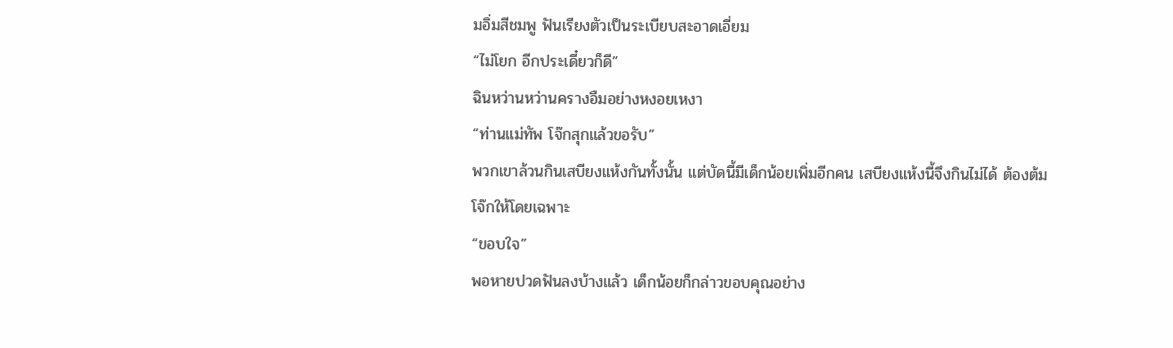มอิ่มสีชมพู ฟันเรียงตัวเป็นระเบียบสะอาดเอี่ยม
“ไม่โยก อีกประเดี๋ยวก็ดี”
ฉินหว่านหว่านครางอืมอย่างหงอยเหงา
“ท่านแม่ทัพ โจ๊กสุกแล้วขอรับ”
พวกเขาล้วนกินเสบียงแห้งกันทั้งนั้น แต่บัดนี้มีเด็กน้อยเพิ่มอีกคน เสบียงแห้งนี้จึงกินไม่ได้ ต้องต้มโจ๊กให้โดยเฉพาะ
“ขอบใจ”
พอหายปวดฟันลงบ้างแล้ว เด็กน้อยก็กล่าวขอบคุณอย่าง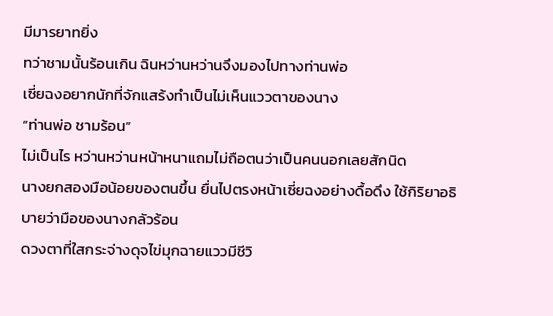มีมารยาทยิ่ง
ทว่าชามนั้นร้อนเกิน ฉินหว่านหว่านจึงมองไปทางท่านพ่อ
เซี่ยฉงอยากนักที่จักแสร้งทำเป็นไม่เห็นแววตาของนาง
“ท่านพ่อ ชามร้อน”
ไม่เป็นไร หว่านหว่านหน้าหนาแถมไม่ถือตนว่าเป็นคนนอกเลยสักนิด
นางยกสองมือน้อยของตนขึ้น ยื่นไปตรงหน้าเซี่ยฉงอย่างดื้อดึง ใช้กิริยาอธิบายว่ามือของนางกลัวร้อน
ดวงตาที่ใสกระจ่างดุจไข่มุกฉายแววมีชีวิ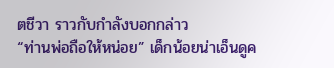ตชีวา ราวกับกำลังบอกกล่าว
“ท่านพ่อถือให้หน่อย” เด็กน้อยน่าเอ็นดูค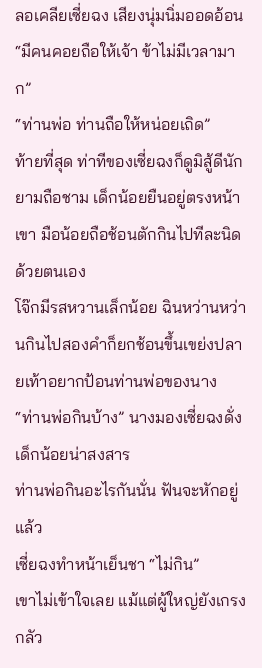ลอเคลียเซี่ยฉง เสียงนุ่มนิ่มออดอ้อน
“มีคนคอยถือให้เจ้า ข้าไม่มีเวลามาก”
“ท่านพ่อ ท่านถือให้หน่อยเถิด”
ท้ายที่สุด ท่าทีของเซี่ยฉงก็ดูมิสู้ดีนักยามถือชาม เด็กน้อยยืนอยู่ตรงหน้าเขา มือน้อยถือช้อนตักกินไปทีละนิดด้วยตนเอง
โจ๊กมีรสหวานเล็กน้อย ฉินหว่านหว่านกินไปสองคำก็ยกช้อนขึ้นเขย่งปลายเท้าอยากป้อนท่านพ่อของนาง
“ท่านพ่อกินบ้าง” นางมองเซี่ยฉงดั่งเด็กน้อยน่าสงสาร
ท่านพ่อกินอะไรกันนั่น ฟันจะหักอยู่แล้ว
เซี่ยฉงทำหน้าเย็นชา “ไม่กิน”
เขาไม่เข้าใจเลย แม้แต่ผู้ใหญ่ยังเกรงกลัว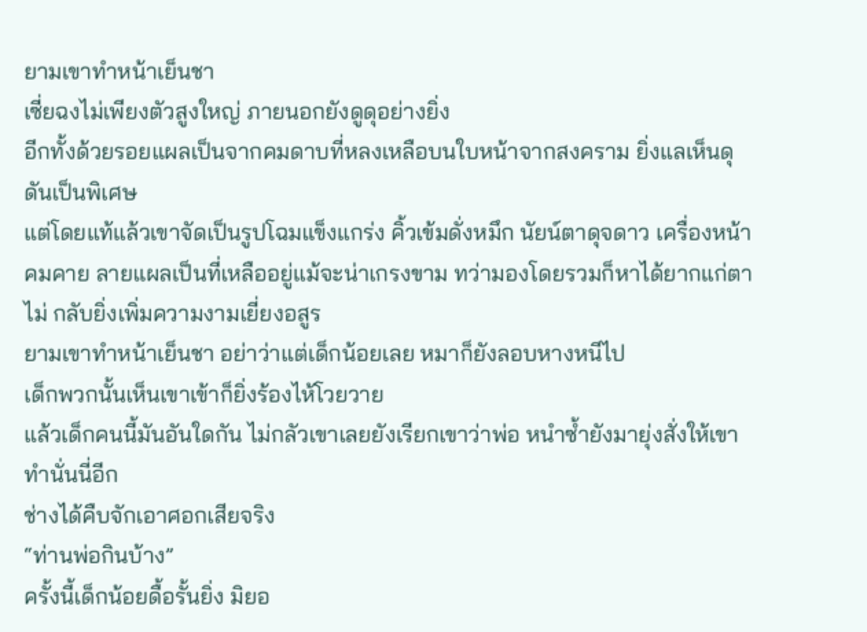ยามเขาทำหน้าเย็นชา
เซี่ยฉงไม่เพียงตัวสูงใหญ่ ภายนอกยังดูดุอย่างยิ่ง
อีกทั้งด้วยรอยแผลเป็นจากคมดาบที่หลงเหลือบนใบหน้าจากสงคราม ยิ่งแลเห็นดุดันเป็นพิเศษ
แต่โดยแท้แล้วเขาจัดเป็นรูปโฉมแข็งแกร่ง คิ้วเข้มดั่งหมึก นัยน์ตาดุจดาว เครื่องหน้าคมคาย ลายแผลเป็นที่เหลืออยู่แม้จะน่าเกรงขาม ทว่ามองโดยรวมก็หาได้ยากแก่ตาไม่ กลับยิ่งเพิ่มความงามเยี่ยงอสูร
ยามเขาทำหน้าเย็นชา อย่าว่าแต่เด็กน้อยเลย หมาก็ยังลอบหางหนีไป
เด็กพวกนั้นเห็นเขาเข้าก็ยิ่งร้องไห้โวยวาย
แล้วเด็กคนนี้มันอันใดกัน ไม่กลัวเขาเลยยังเรียกเขาว่าพ่อ หนำซ้ำยังมายุ่งสั่งให้เขาทำนั่นนี่อีก
ช่างได้คืบจักเอาศอกเสียจริง
“ท่านพ่อกินบ้าง”
ครั้งนี้เด็กน้อยดื้อรั้นยิ่ง มิยอ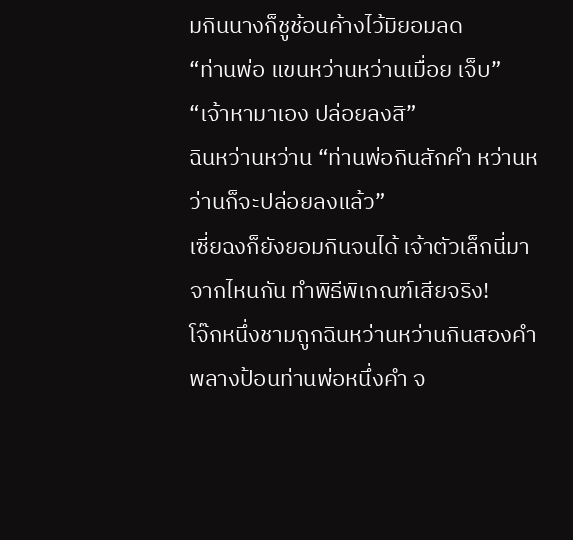มกินนางก็ชูช้อนค้างไว้มิยอมลด
“ท่านพ่อ แขนหว่านหว่านเมื่อย เจ็บ”
“เจ้าหามาเอง ปล่อยลงสิ”
ฉินหว่านหว่าน “ท่านพ่อกินสักคำ หว่านหว่านก็จะปล่อยลงแล้ว”
เซี่ยฉงก็ยังยอมกินจนได้ เจ้าตัวเล็กนี่มาจากไหนกัน ทำพิธีพิเกณฑ์เสียจริง!
โจ๊กหนึ่งชามถูกฉินหว่านหว่านกินสองคำพลางป้อนท่านพ่อหนึ่งคำ จ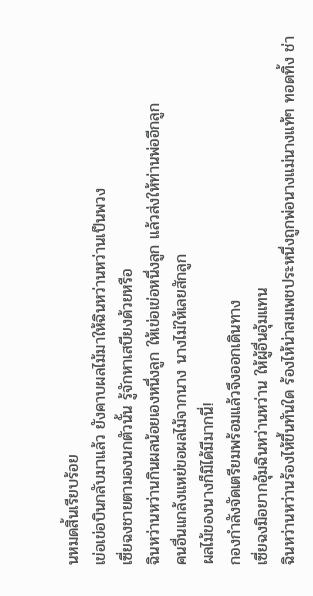นหมดสิ้นเรียบร้อย
เข่อเข่อบินกลับมาแล้ว ยังคาบผลไม้มาให้ฉินหว่านหว่านเป็นพวง
เซี่ยฉงชายตามองนกตัวนั้น รู้จักหาเสบียงด้วยหรือ
ฉินหว่านหว่านกินผลน้อยเองหนึ่งลูก ให้เข่อเข่อหนึ่งลูก แล้วส่งให้ท่านพ่ออีกลูก
คนอื่นแกล้งแหย่ขอผลไม้จากนาง นางไม่ให้เลยสักลูก
ผลไม้ของนางก็มิได้มีมากนี่!
กองกำลังจัดเตรียมพร้อมแล้วจึงออกเดินทาง
เซี่ยฉงมิอยากอุ้มฉินหว่านหว่าน ให้ผู้อื่นอุ้มแทน
ฉินหว่านหว่านร้องไห้ขึ้นทันใด ร้องไห้น่าสมเพชประหนึ่งถูกพ่อนางแม่นางแท้ๆ ทอดทิ้ง ช่า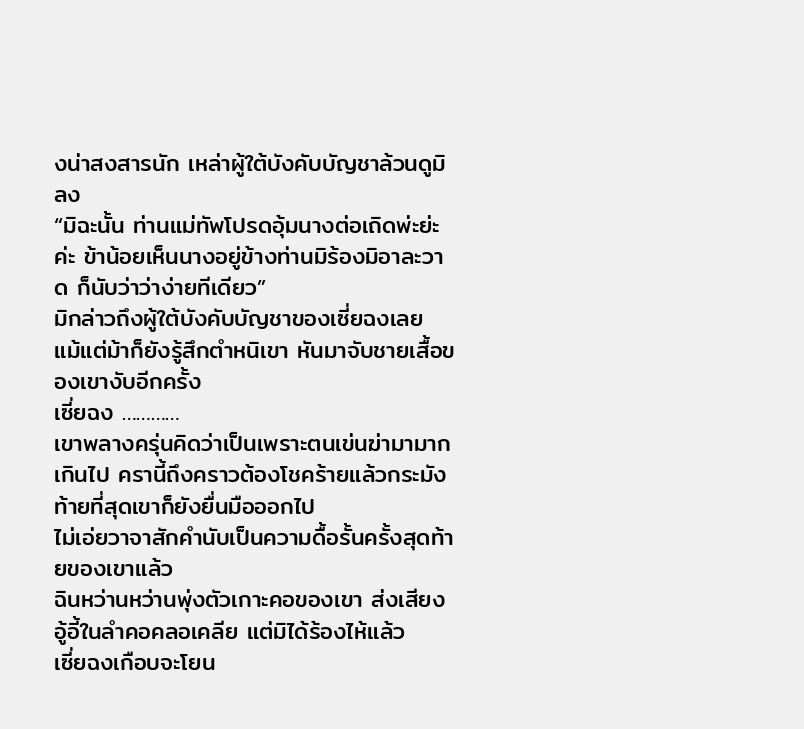งน่าสงสารนัก เหล่าผู้ใต้บังคับบัญชาล้วนดูมิลง
“มิฉะนั้น ท่านแม่ทัพโปรดอุ้มนางต่อเถิดพ่ะย่ะค่ะ ข้าน้อยเห็นนางอยู่ข้างท่านมิร้องมิอาละวาด ก็นับว่าว่าง่ายทีเดียว”
มิกล่าวถึงผู้ใต้บังคับบัญชาของเซี่ยฉงเลย แม้แต่ม้าก็ยังรู้สึกตำหนิเขา หันมาจับชายเสื้อของเขางับอีกครั้ง
เซี่ยฉง …………
เขาพลางครุ่นคิดว่าเป็นเพราะตนเข่นฆ่ามามากเกินไป ครานี้ถึงคราวต้องโชคร้ายแล้วกระมัง
ท้ายที่สุดเขาก็ยังยื่นมือออกไป
ไม่เอ่ยวาจาสักคำนับเป็นความดื้อรั้นครั้งสุดท้ายของเขาแล้ว
ฉินหว่านหว่านพุ่งตัวเกาะคอของเขา ส่งเสียงอู้อี้ในลำคอคลอเคลีย แต่มิได้ร้องไห้แล้ว
เซี่ยฉงเกือบจะโยน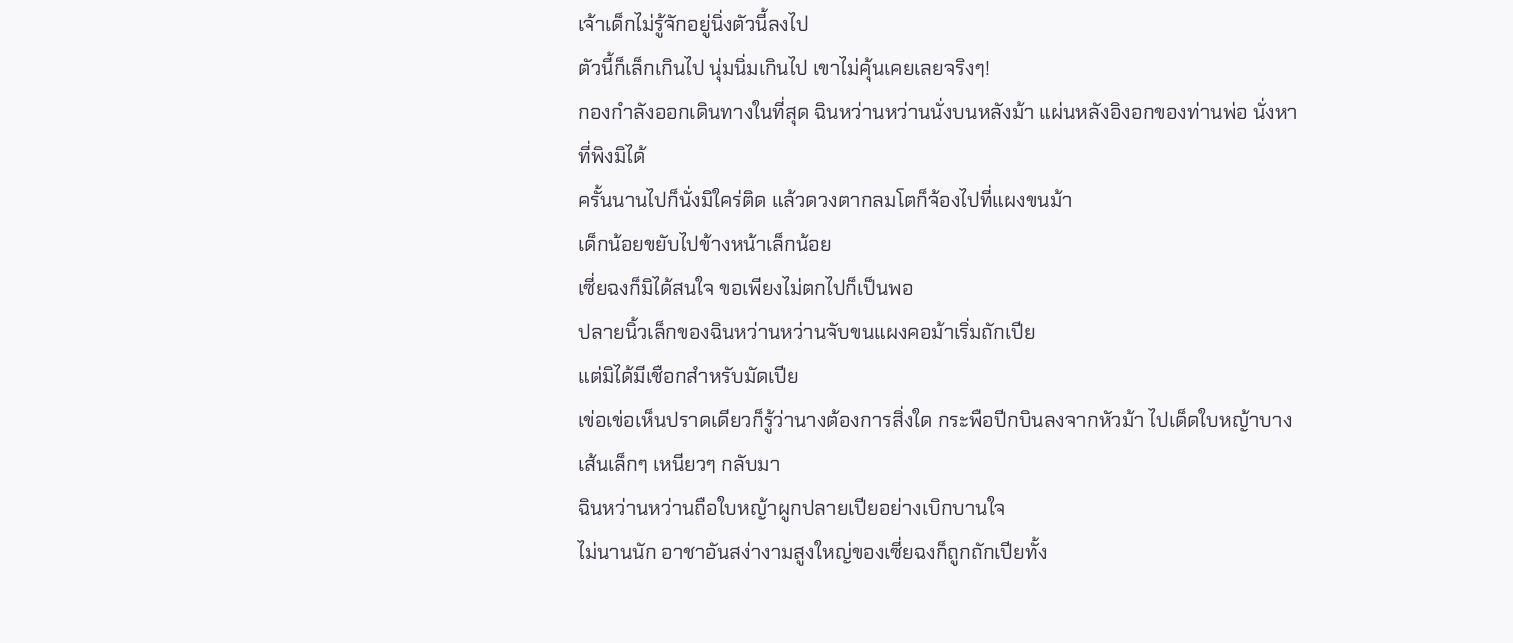เจ้าเด็กไม่รู้จักอยู่นิ่งตัวนี้ลงไป
ตัวนี้ก็เล็กเกินไป นุ่มนิ่มเกินไป เขาไม่คุ้นเคยเลยจริงๆ!
กองกำลังออกเดินทางในที่สุด ฉินหว่านหว่านนั่งบนหลังม้า แผ่นหลังอิงอกของท่านพ่อ นั่งหาที่พิงมิได้
ครั้นนานไปก็นั่งมิใคร่ติด แล้วดวงตากลมโตก็จ้องไปที่แผงขนม้า
เด็กน้อยขยับไปข้างหน้าเล็กน้อย
เซี่ยฉงก็มิได้สนใจ ขอเพียงไม่ตกไปก็เป็นพอ
ปลายนิ้วเล็กของฉินหว่านหว่านจับขนแผงคอม้าเริ่มถักเปีย
แต่มิได้มีเชือกสำหรับมัดเปีย
เข่อเข่อเห็นปราดเดียวก็รู้ว่านางต้องการสิ่งใด กระพือปีกบินลงจากหัวม้า ไปเด็ดใบหญ้าบางเส้นเล็กๆ เหนียวๆ กลับมา
ฉินหว่านหว่านถือใบหญ้าผูกปลายเปียอย่างเบิกบานใจ
ไม่นานนัก อาชาอันสง่างามสูงใหญ่ของเซี่ยฉงก็ถูกถักเปียทั้ง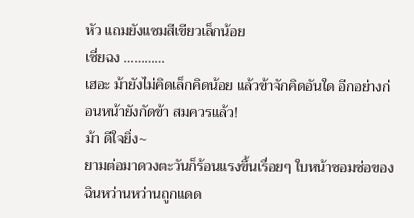หัว แถมยังแซมสีเขียวเล็กน้อย
เซี่ยฉง …………
เฮอะ ม้ายังไม่คิดเล็กคิดน้อย แล้วข้าจักคิดอันใด อีกอย่างก่อนหน้ายังกัดข้า สมควรแล้ว!
ม้า ดีใจยิ่ง~
ยามต่อมาดวงตะวันก็ร้อนแรงขึ้นเรื่อยๆ ใบหน้าซอมซ่อของฉินหว่านหว่านถูกแดด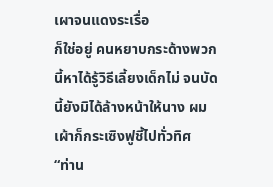เผาจนแดงระเรื่อ
ก็ใช่อยู่ คนหยาบกระด้างพวกนี้หาได้รู้วิธีเลี้ยงเด็กไม่ จนบัดนี้ยังมิได้ล้างหน้าให้นาง ผมเผ้าก็กระเซิงฟูชี้ไปทั่วทิศ
“ท่าน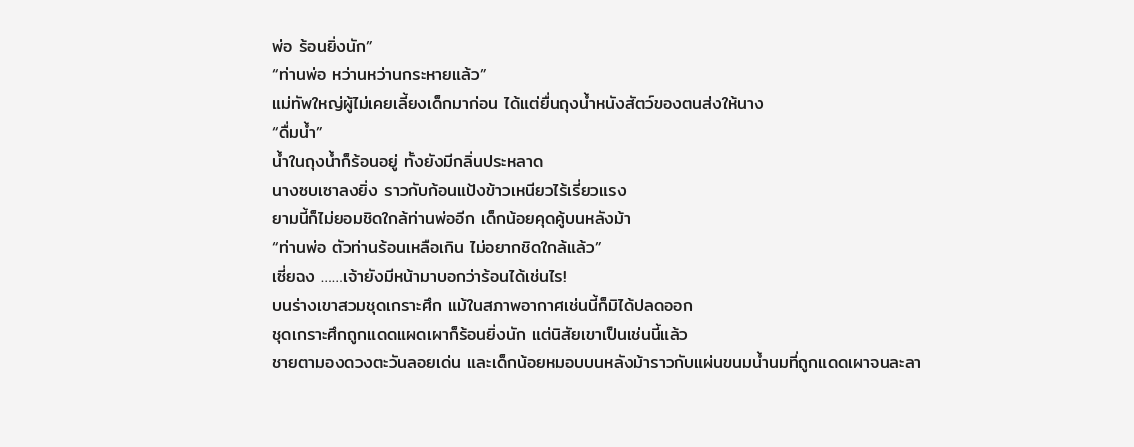พ่อ ร้อนยิ่งนัก”
“ท่านพ่อ หว่านหว่านกระหายแล้ว”
แม่ทัพใหญ่ผู้ไม่เคยเลี้ยงเด็กมาก่อน ได้แต่ยื่นถุงน้ำหนังสัตว์ของตนส่งให้นาง
“ดื่มน้ำ”
น้ำในถุงน้ำก็ร้อนอยู่ ทั้งยังมีกลิ่นประหลาด
นางซบเซาลงยิ่ง ราวกับก้อนแป้งข้าวเหนียวไร้เรี่ยวแรง
ยามนี้ก็ไม่ยอมชิดใกล้ท่านพ่ออีก เด็กน้อยคุดคู้บนหลังม้า
“ท่านพ่อ ตัวท่านร้อนเหลือเกิน ไม่อยากชิดใกล้แล้ว”
เซี่ยฉง ……เจ้ายังมีหน้ามาบอกว่าร้อนได้เช่นไร!
บนร่างเขาสวมชุดเกราะศึก แม้ในสภาพอากาศเช่นนี้ก็มิได้ปลดออก
ชุดเกราะศึกถูกแดดแผดเผาก็ร้อนยิ่งนัก แต่นิสัยเขาเป็นเช่นนี้แล้ว
ชายตามองดวงตะวันลอยเด่น และเด็กน้อยหมอบบนหลังม้าราวกับแผ่นขนมน้ำนมที่ถูกแดดเผาจนละลา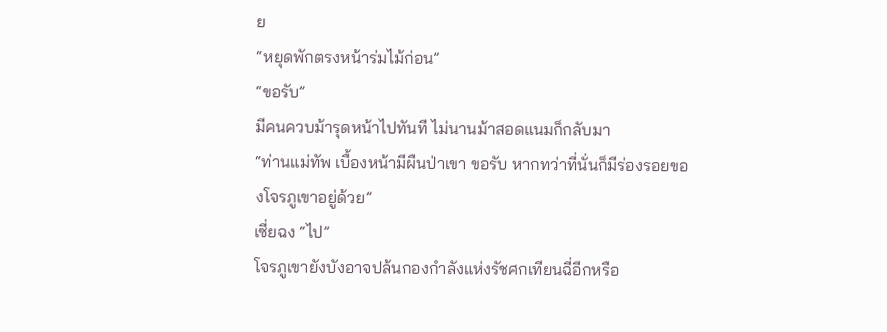ย
“หยุดพักตรงหน้าร่มไม้ก่อน”
“ขอรับ”
มีคนควบม้ารุดหน้าไปทันที ไม่นานม้าสอดแนมก็กลับมา
“ท่านแม่ทัพ เบื้องหน้ามีผืนป่าเขา ขอรับ หากทว่าที่นั่นก็มีร่องรอยของโจรภูเขาอยู่ด้วย”
เซี่ยฉง “ไป”
โจรภูเขายังบังอาจปล้นกองกำลังแห่งรัชศกเทียนฉี่อีกหรือ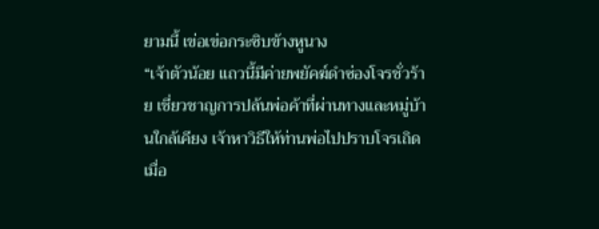ยามนี้ เข่อเข่อกระซิบข้างหูนาง
“เจ้าตัวน้อย แถวนี้มีค่ายพยัคฆ์ดำซ่องโจรชั่วร้าย เชี่ยวชาญการปล้นพ่อค้าที่ผ่านทางและหมู่บ้านใกล้เคียง เจ้าหาวิธีให้ท่านพ่อไปปราบโจรเถิด เมื่อ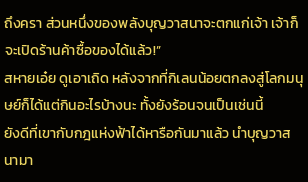ถึงครา ส่วนหนึ่งของพลังบุญวาสนาจะตกแก่เจ้า เจ้าก็จะเปิดร้านค้าซื้อของได้แล้ว!”
สหายเอ๋ย ดูเอาเถิด หลังจากที่กิเลนน้อยตกลงสู่โลกมนุษย์ก็ได้แต่กินอะไรบ้างนะ ทั้งยังร้อนจนเป็นเช่นนี้
ยังดีที่เขากับกฎแห่งฟ้าได้หารือกันมาแล้ว นำบุญวาสนามา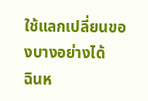ใช้แลกเปลี่ยนของบางอย่างได้
ฉินห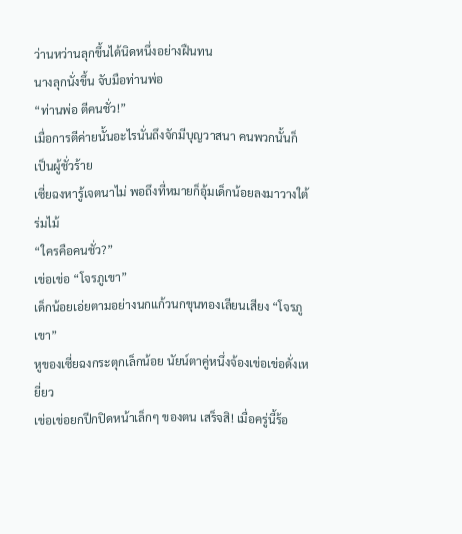ว่านหว่านลุกขึ้นได้นิดหนึ่งอย่างฝืนทน
นางลุกนั่งขึ้น จับมือท่านพ่อ
“ท่านพ่อ ตีคนชั่ว!”
เมื่อการตีค่ายนั้นอะไรนั่นถึงจักมีบุญวาสนา คนพวกนั้นก็เป็นผู้ชั่วร้าย
เซี่ยฉงหารู้เจตนาไม่ พอถึงที่หมายก็อุ้มเด็กน้อยลงมาวางใต้ร่มไม้
“ใครคือคนชั่ว?”
เข่อเข่อ “โจรภูเขา”
เด็กน้อยเอ่ยตามอย่างนกแก้วนกขุนทองเลียนเสียง “โจรภูเขา”
หูของเซี่ยฉงกระตุกเล็กน้อย นัยน์ตาคู่หนึ่งจ้องเข่อเข่อดั่งเหยี่ยว
เข่อเข่อยกปีกปิดหน้าเล็กๆ ของตน เสร็จสิ! เมื่อครู่นี้ร้อ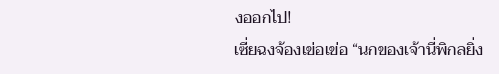งออกไป!
เซี่ยฉงจ้องเข่อเข่อ “นกของเจ้านี่พิกลยิ่ง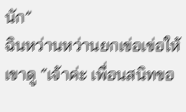นัก”
ฉินหว่านหว่านยกเข่อเข่อให้เขาดู “เจ้าค่ะ เพื่อนสนิทขอ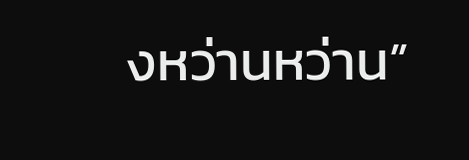งหว่านหว่าน”